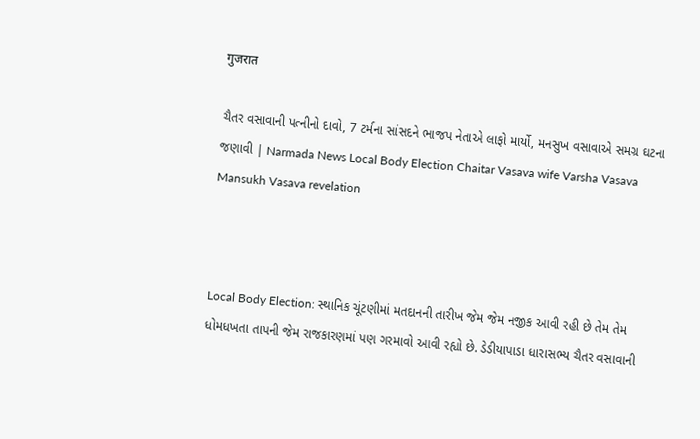गुजरात

ચૈતર વસાવાની પત્નીનો દાવો, 7 ટર્મના સાંસદને ભાજપ નેતાએ લાફો માર્યો, મનસુખ વસાવાએ સમગ્ર ઘટના જણાવી | Narmada News Local Body Election Chaitar Vasava wife Varsha Vasava Mansukh Vasava revelation



Local Body Election: સ્થાનિક ચૂંટણીમાં મતદાનની તારીખ જેમ જેમ નજીક આવી રહી છે તેમ તેમ ધોમધખતા તાપની જેમ રાજકારણમાં પણ ગરમાવો આવી રહ્યો છે. ડેડીયાપાડા ધારાસભ્ય ચૈતર વસાવાની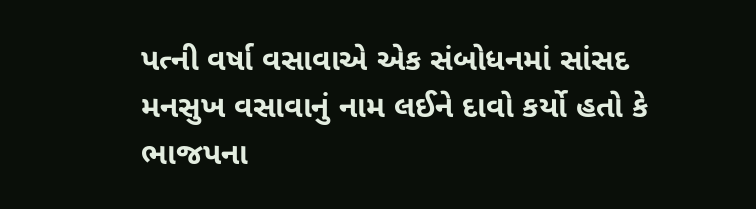પત્ની વર્ષા વસાવાએ એક સંબોધનમાં સાંસદ મનસુખ વસાવાનું નામ લઈને દાવો કર્યો હતો કે ભાજપના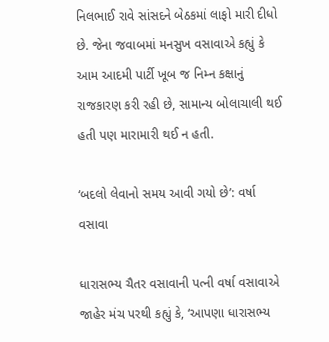નિલભાઈ રાવે સાંસદને બેઠકમાં લાફો મારી દીધો છે. જેના જવાબમાં મનસુખ વસાવાએ કહ્યું કે આમ આદમી પાર્ટી ખૂબ જ નિમ્ન કક્ષાનું રાજકારણ કરી રહી છે, સામાન્ય બોલાચાલી થઈ હતી પણ મારામારી થઈ ન હતી.

‘બદલો લેવાનો સમય આવી ગયો છે’: વર્ષા વસાવા

ધારાસભ્ય ચૈતર વસાવાની પત્ની વર્ષા વસાવાએ જાહેર મંચ પરથી કહ્યું કે, ‘આપણા ધારાસભ્ય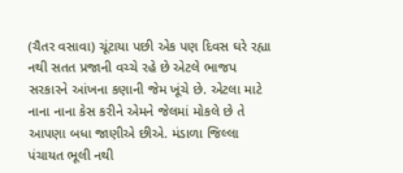(ચૈતર વસાવા) ચૂંટાયા પછી એક પણ દિવસ ઘરે રહ્યા નથી સતત પ્રજાની વચ્ચે રહે છે એટલે ભાજપ સરકારને આંખના કણાની જેમ ખૂંચે છે. એટલા માટે નાના નાના કેસ કરીને એમને જેલમાં મોકલે છે તે આપણા બધા જાણીએ છીએ. મંડાળા જિલ્લા પંચાયત ભૂલી નથી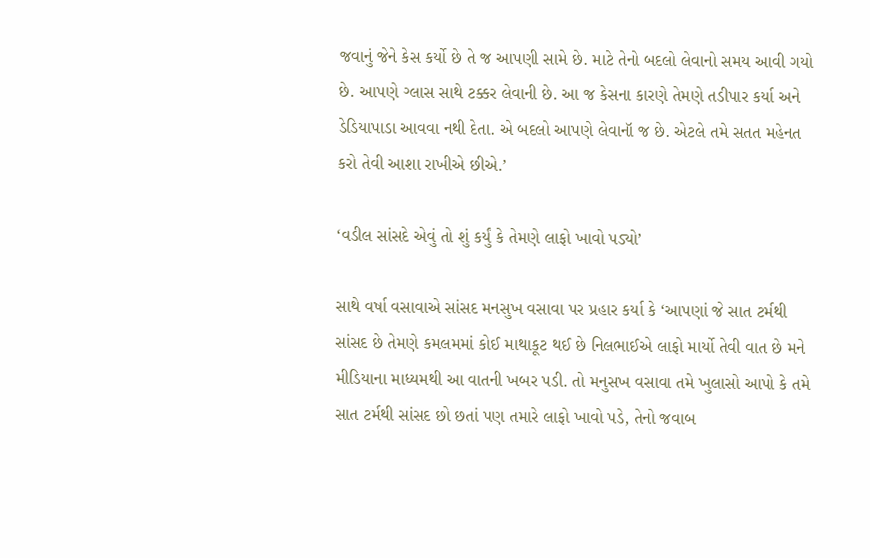જવાનું જેને કેસ કર્યો છે તે જ આપણી સામે છે. માટે તેનો બદલો લેવાનો સમય આવી ગયો છે. આપણે ગ્લાસ સાથે ટક્કર લેવાની છે. આ જ કેસના કારણે તેમણે તડીપાર કર્યા અને ડેડિયાપાડા આવવા નથી દેતા. એ બદલો આપણે લેવાનૉ જ છે. એટલે તમે સતત મહેનત કરો તેવી આશા રાખીએ છીએ.’

‘વડીલ સાંસદે એવું તો શું કર્યું કે તેમણે લાફો ખાવો પડ્યો’

સાથે વર્ષા વસાવાએ સાંસદ મનસુખ વસાવા પર પ્રહાર કર્યા કે ‘આપણાં જે સાત ટર્મથી સાંસદ છે તેમણે કમલમમાં કોઈ માથાકૂટ થઈ છે નિલભાઈએ લાફો માર્યો તેવી વાત છે મને મીડિયાના માધ્યમથી આ વાતની ખબર પડી. તો મનુસખ વસાવા તમે ખુલાસો આપો કે તમે સાત ટર્મથી સાંસદ છો છતાં પણ તમારે લાફો ખાવો પડે, તેનો જવાબ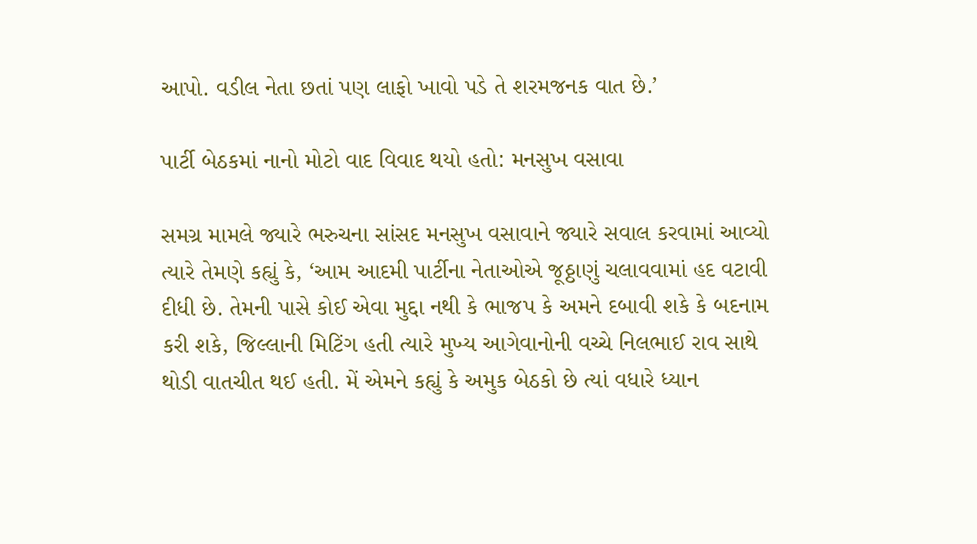આપો. વડીલ નેતા છતાં પણ લાફો ખાવો પડે તે શરમજનક વાત છે.’

પાર્ટી બેઠકમાં નાનો મોટો વાદ વિવાદ થયો હતો: મનસુખ વસાવા

સમગ્ર મામલે જ્યારે ભરુચના સાંસદ મનસુખ વસાવાને જ્યારે સવાલ કરવામાં આવ્યો ત્યારે તેમણે કહ્યું કે, ‘આમ આદમી પાર્ટીના નેતાઓએ જૂઠ્ઠાણું ચલાવવામાં હદ વટાવી દીધી છે. તેમની પાસે કોઈ એવા મુદ્દા નથી કે ભાજપ કે અમને દબાવી શકે કે બદનામ કરી શકે, જિલ્લાની મિટિંગ હતી ત્યારે મુખ્ય આગેવાનોની વચ્ચે નિલભાઈ રાવ સાથે થોડી વાતચીત થઈ હતી. મેં એમને કહ્યું કે અમુક બેઠકો છે ત્યાં વધારે ધ્યાન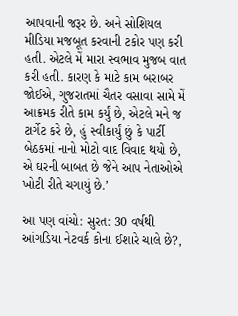આપવાની જરૂર છે. અને સોશિયલ મીડિયા મજબૂત કરવાની ટકોર પણ કરી હતી. એટલે મેં મારા સ્વભાવ મુજબ વાત કરી હતી. કારણ કે માટે કામ બરાબર જોઈએ, ગુજરાતમાં ચૈતર વસાવા સામે મેં આક્રમક રીતે કામ કર્યું છે, એટલે મને જ ટાર્ગેટ કરે છે, હું સ્વીકાર્યું છું કે પાર્ટી બેઠકમાં નાનો મોટો વાદ વિવાદ થયો છે, એ ઘરની બાબત છે જેને આપ નેતાઓએ ખોટી રીતે ચગાયું છે.’

આ પણ વાંચો: સુરત: 30 વર્ષથી આંગડિયા નેટવર્ક કોના ઈશારે ચાલે છે?,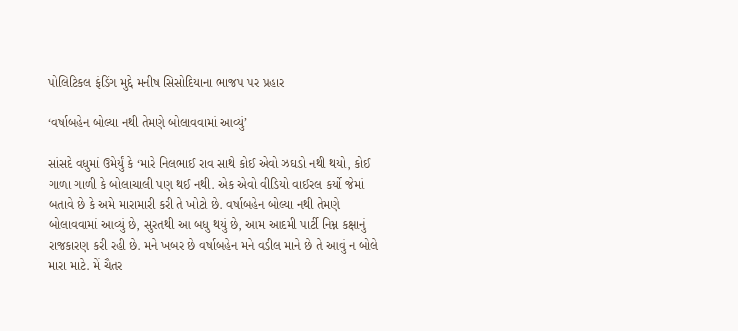પોલિટિકલ ફંડિંગ મુદ્દે મનીષ સિસોદિયાના ભાજપ પર પ્રહાર

‘વર્ષાબહેન બોલ્યા નથી તેમણે બોલાવવામાં આવ્યું’

સાંસદે વધુમાં ઉમેર્યું કે ‘મારે નિલભાઈ રાવ સાથે કોઈ એવો ઝઘડો નથી થયો, કોઈ ગાળા ગાળી કે બોલાચાલી પણ થઈ નથી. એક એવો વીડિયો વાઈરલ કર્યો જેમાં બતાવે છે કે અમે મારામારી કરી તે ખોટો છે. વર્ષાબહેન બોલ્યા નથી તેમણે બોલાવવામાં આવ્યું છે, સુરતથી આ બધુ થયું છે, આમ આદમી પાર્ટી નિમ્ન કક્ષાનું રાજકારણ કરી રહી છે. મને ખબર છે વર્ષાબહેન મને વડીલ માને છે તે આવું ન બોલે મારા માટે. મેં ચૈતર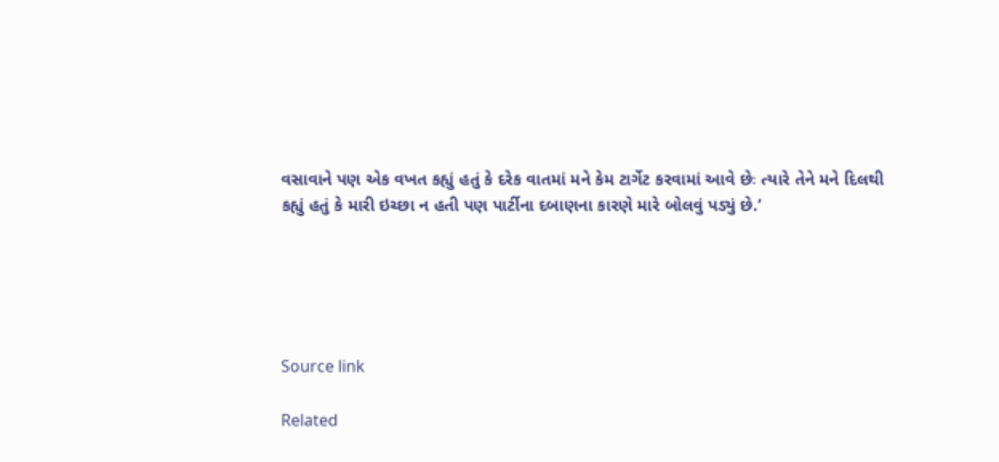વસાવાને પણ એક વખત કહ્યું હતું કે દરેક વાતમાં મને કેમ ટાર્ગેટ કરવામાં આવે છેઃ ત્યારે તેને મને દિલથી કહ્યું હતું કે મારી ઇચ્છા ન હતી પણ પાર્ટીના દબાણના કારણે મારે બોલવું પડ્યું છે.’





Source link

Related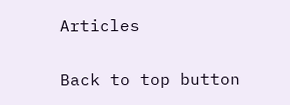Articles

Back to top button